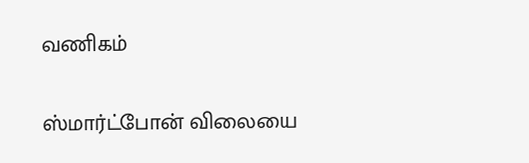வணிகம்

ஸ்மார்ட்போன் விலையை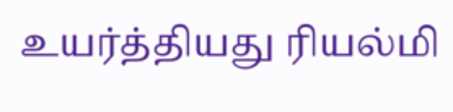உயர்த்தியது ரியல்மி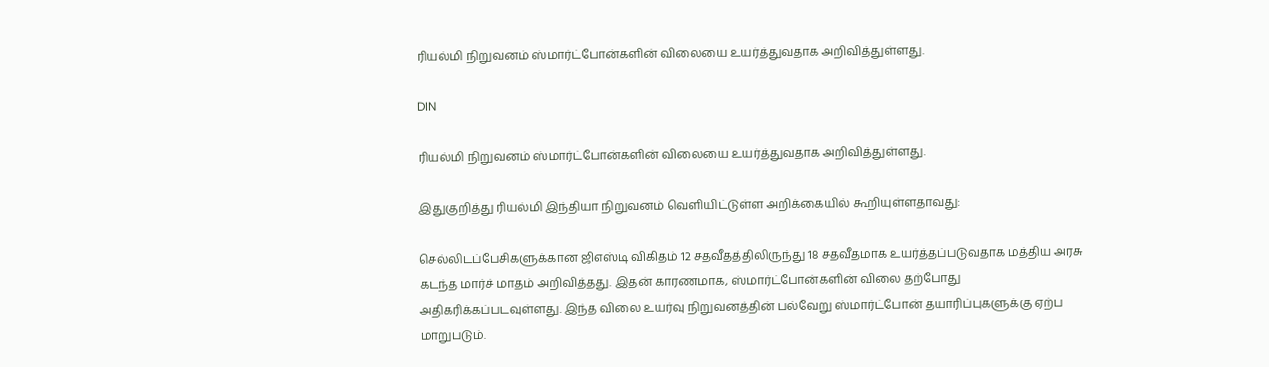ரியல்மி நிறுவனம் ஸ்மார்ட்போன்களின் விலையை உயர்த்துவதாக அறிவித்துள்ளது.

DIN

ரியல்மி நிறுவனம் ஸ்மார்ட்போன்களின் விலையை உயர்த்துவதாக அறிவித்துள்ளது.

இதுகுறித்து ரியல்மி இந்தியா நிறுவனம் வெளியிட்டுள்ள அறிக்கையில் கூறியுள்ளதாவது:

செல்லிடப்பேசிகளுக்கான ஜிஎஸ்டி விகிதம் 12 சதவீதத்திலிருந்து 18 சதவீதமாக உயர்த்தப்படுவதாக மத்திய அரசு கடந்த மார்ச் மாதம் அறிவித்தது. இதன் காரணமாக, ஸ்மார்ட்போன்களின் விலை தற்போது அதிகரிக்கப்படவுள்ளது. இந்த விலை உயர்வு நிறுவனத்தின் பல்வேறு ஸ்மார்ட்போன் தயாரிப்புகளுக்கு ஏற்ப மாறுபடும்.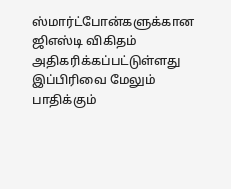ஸ்மார்ட்போன்களுக்கான ஜிஎஸ்டி விகிதம் அதிகரிக்கப்பட்டுள்ளது இப்பிரிவை மேலும் பாதிக்கும்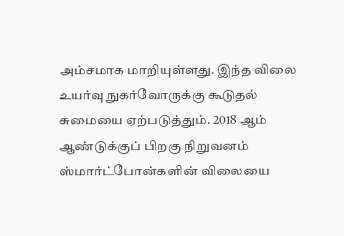அம்சமாக மாறியுள்ளது. இந்த விலை உயர்வு நுகர்வோருக்கு கூடுதல் சுமையை ஏற்படுத்தும். 2018 ஆம் ஆண்டுக்குப் பிறகு நிறுவனம் ஸ்மார்ட்போன்களின் விலையை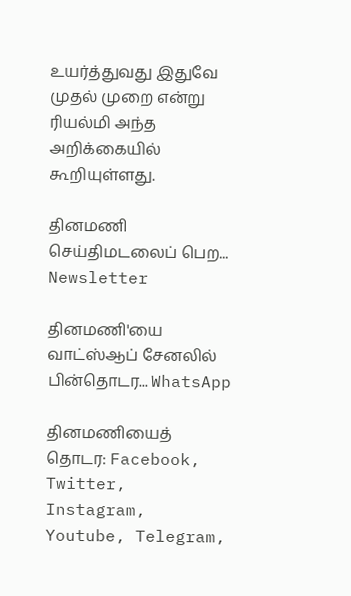உயர்த்துவது இதுவே முதல் முறை என்று ரியல்மி அந்த அறிக்கையில் கூறியுள்ளது.

தினமணி செய்திமடலைப் பெற... Newsletter

தினமணி'யை வாட்ஸ்ஆப் சேனலில் பின்தொடர... WhatsApp

தினமணியைத் தொடர: Facebook, Twitter, Instagram, Youtube, Telegram,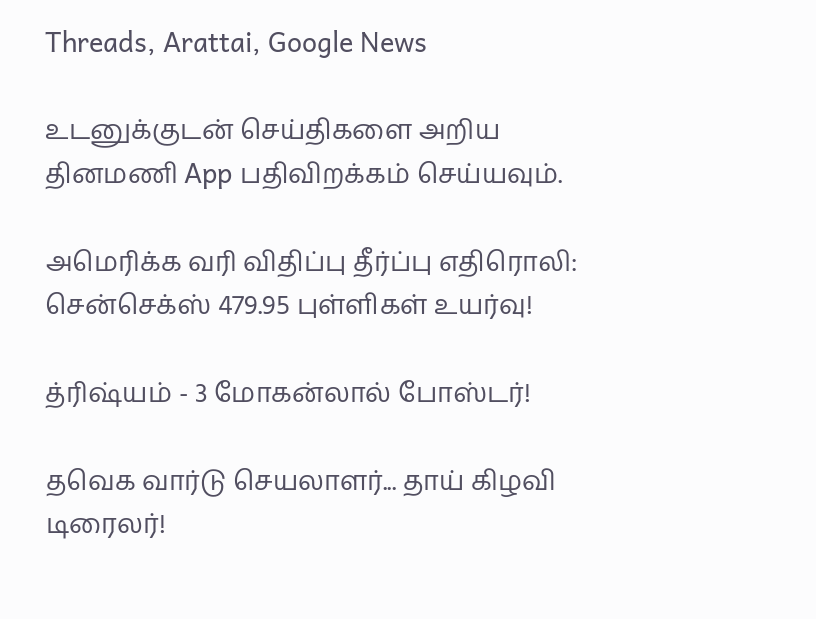Threads, Arattai, Google News

உடனுக்குடன் செய்திகளை அறிய தினமணி App பதிவிறக்கம் செய்யவும்.

அமெரிக்க வரி விதிப்பு தீர்ப்பு எதிரொலி: சென்செக்ஸ் 479.95 புள்ளிகள் உயர்வு!

த்ரிஷ்யம் - 3 மோகன்லால் போஸ்டர்!

தவெக வார்டு செயலாளர்... தாய் கிழவி டிரைலர்!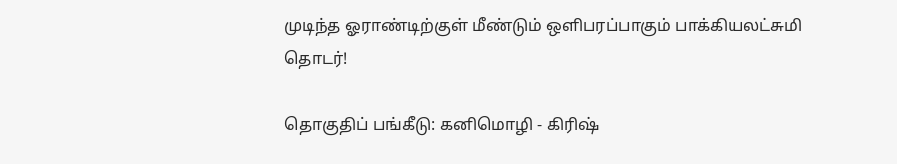முடிந்த ஓராண்டிற்குள் மீண்டும் ஒளிபரப்பாகும் பாக்கியலட்சுமி தொடர்!

தொகுதிப் பங்கீடு: கனிமொழி - கிரிஷ்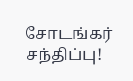சோடங்கர் சந்திப்பு!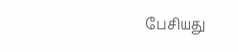பேசியது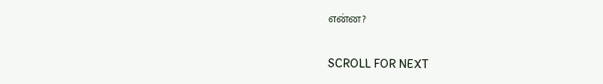என்ன?

SCROLL FOR NEXT